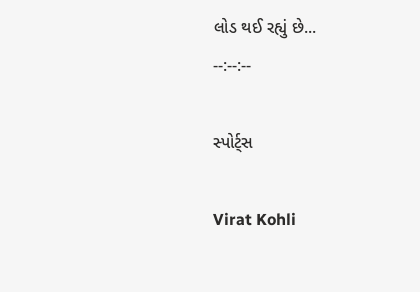લોડ થઈ રહ્યું છે...
--:--:--

સ્પોર્ટ્સ

Virat Kohli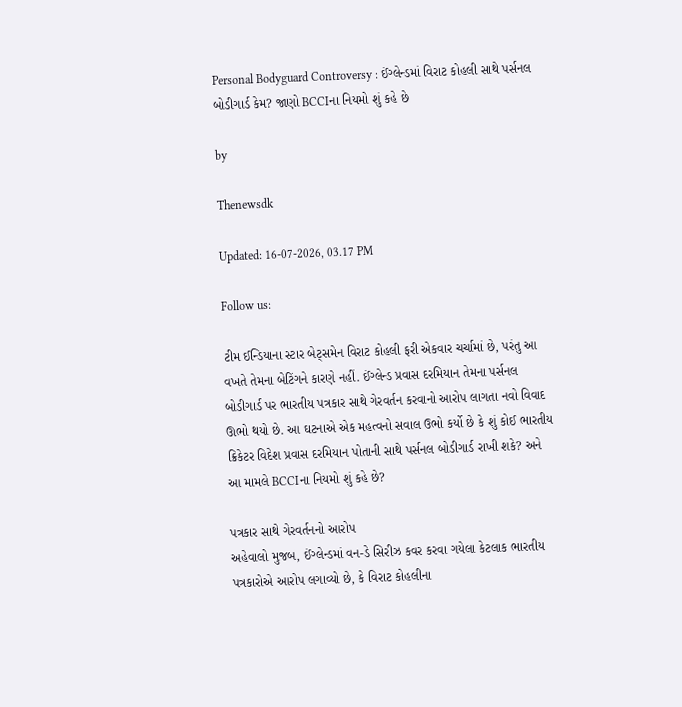Personal Bodyguard Controversy : ઈંગ્લેન્ડમાં વિરાટ કોહલી સાથે પર્સનલ બોડીગાર્ડ કેમ? જાણો BCCIના નિયમો શું કહે છે

by

Thenewsdk

Updated: 16-07-2026, 03.17 PM

Follow us:

ટીમ ઈન્ડિયાના સ્ટાર બેટ્સમેન વિરાટ કોહલી ફરી એકવાર ચર્ચામાં છે, પરંતુ આ વખતે તેમના બેટિંગને કારણે નહીં. ઈંગ્લેન્ડ પ્રવાસ દરમિયાન તેમના પર્સનલ બોડીગાર્ડ પર ભારતીય પત્રકાર સાથે ગેરવર્તન કરવાનો આરોપ લાગતા નવો વિવાદ ઊભો થયો છે. આ ઘટનાએ એક મહત્વનો સવાલ ઉભો કર્યો છે કે શું કોઈ ભારતીય ક્રિકેટર વિદેશ પ્રવાસ દરમિયાન પોતાની સાથે પર્સનલ બોડીગાર્ડ રાખી શકે? અને આ મામલે BCCIના નિયમો શું કહે છે?

પત્રકાર સાથે ગેરવર્તનનો આરોપ
અહેવાલો મુજબ, ઈંગ્લેન્ડમાં વન-ડે સિરીઝ કવર કરવા ગયેલા કેટલાક ભારતીય પત્રકારોએ આરોપ લગાવ્યો છે, કે વિરાટ કોહલીના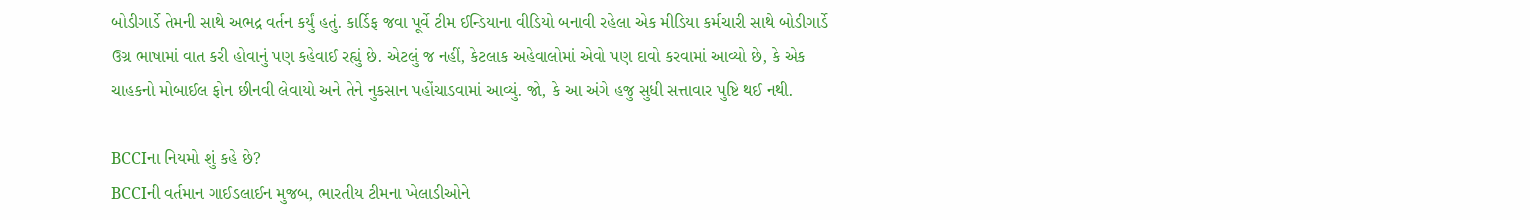બોડીગાર્ડે તેમની સાથે અભદ્ર વર્તન કર્યું હતું. કાર્ડિફ જવા પૂર્વે ટીમ ઈન્ડિયાના વીડિયો બનાવી રહેલા એક મીડિયા કર્મચારી સાથે બોડીગાર્ડે ઉગ્ર ભાષામાં વાત કરી હોવાનું પણ કહેવાઈ રહ્યું છે. એટલું જ નહીં, કેટલાક અહેવાલોમાં એવો પણ દાવો કરવામાં આવ્યો છે, કે એક ચાહકનો મોબાઈલ ફોન છીનવી લેવાયો અને તેને નુકસાન પહોંચાડવામાં આવ્યું. જો, કે આ અંગે હજુ સુધી સત્તાવાર પુષ્ટિ થઈ નથી.

BCCIના નિયમો શું કહે છે?
BCCIની વર્તમાન ગાઈડલાઈન મુજબ, ભારતીય ટીમના ખેલાડીઓને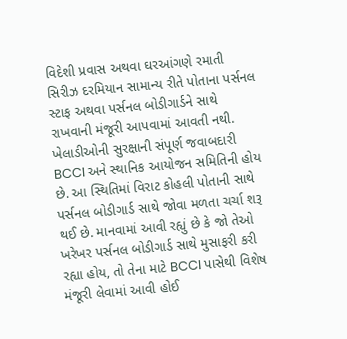વિદેશી પ્રવાસ અથવા ઘરઆંગણે રમાતી સિરીઝ દરમિયાન સામાન્ય રીતે પોતાના પર્સનલ સ્ટાફ અથવા પર્સનલ બોડીગાર્ડને સાથે રાખવાની મંજૂરી આપવામાં આવતી નથી. ખેલાડીઓની સુરક્ષાની સંપૂર્ણ જવાબદારી BCCI અને સ્થાનિક આયોજન સમિતિની હોય છે. આ સ્થિતિમાં વિરાટ કોહલી પોતાની સાથે પર્સનલ બોડીગાર્ડ સાથે જોવા મળતા ચર્ચા શરૂ થઈ છે. માનવામાં આવી રહ્યું છે કે જો તેઓ ખરેખર પર્સનલ બોડીગાર્ડ સાથે મુસાફરી કરી રહ્યા હોય, તો તેના માટે BCCI પાસેથી વિશેષ મંજૂરી લેવામાં આવી હોઈ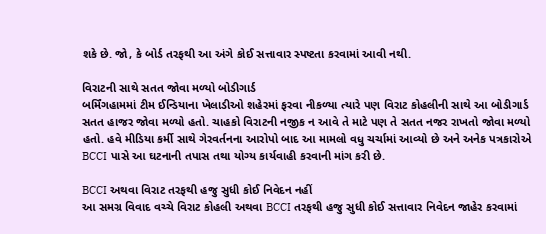શકે છે. જો, કે બોર્ડ તરફથી આ અંગે કોઈ સત્તાવાર સ્પષ્ટતા કરવામાં આવી નથી.

વિરાટની સાથે સતત જોવા મળ્યો બોડીગાર્ડ
બર્મિંગહામમાં ટીમ ઈન્ડિયાના ખેલાડીઓ શહેરમાં ફરવા નીકળ્યા ત્યારે પણ વિરાટ કોહલીની સાથે આ બોડીગાર્ડ સતત હાજર જોવા મળ્યો હતો. ચાહકો વિરાટની નજીક ન આવે તે માટે પણ તે સતત નજર રાખતો જોવા મળ્યો હતો. હવે મીડિયા કર્મી સાથે ગેરવર્તનના આરોપો બાદ આ મામલો વધુ ચર્ચામાં આવ્યો છે અને અનેક પત્રકારોએ BCCI પાસે આ ઘટનાની તપાસ તથા યોગ્ય કાર્યવાહી કરવાની માંગ કરી છે.

BCCI અથવા વિરાટ તરફથી હજુ સુધી કોઈ નિવેદન નહીં
આ સમગ્ર વિવાદ વચ્ચે વિરાટ કોહલી અથવા BCCI તરફથી હજુ સુધી કોઈ સત્તાવાર નિવેદન જાહેર કરવામાં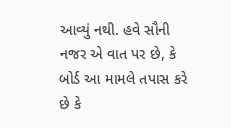આવ્યું નથી. હવે સૌની નજર એ વાત પર છે, કે બોર્ડ આ મામલે તપાસ કરે છે કે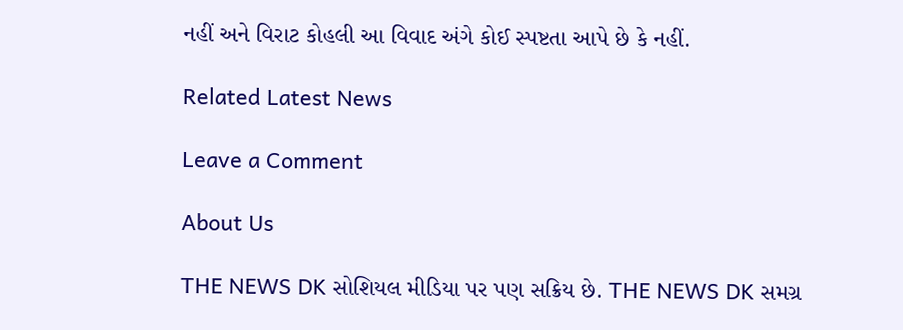નહીં અને વિરાટ કોહલી આ વિવાદ અંગે કોઈ સ્પષ્ટતા આપે છે કે નહીં.

Related Latest News

Leave a Comment

About Us

THE NEWS DK સોશિયલ મીડિયા પર પણ સક્રિય છે. THE NEWS DK સમગ્ર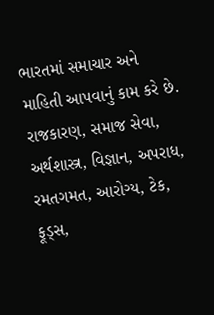ભારતમાં સમાચાર અને માહિતી આપવાનું કામ કરે છે. રાજકારણ, સમાજ સેવા, અર્થશાસ્ત્ર, વિજ્ઞાન, અપરાધ, રમતગમત, આરોગ્ય, ટેક, ફૂડ્સ,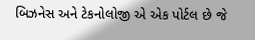બિઝનેસ અને ટેકનોલોજી એ એક પોર્ટલ છે જે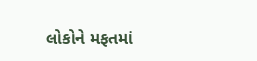લોકોને મફતમાં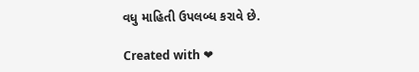વધુ માહિતી ઉપલબ્ધ કરાવે છે.

Created with ❤